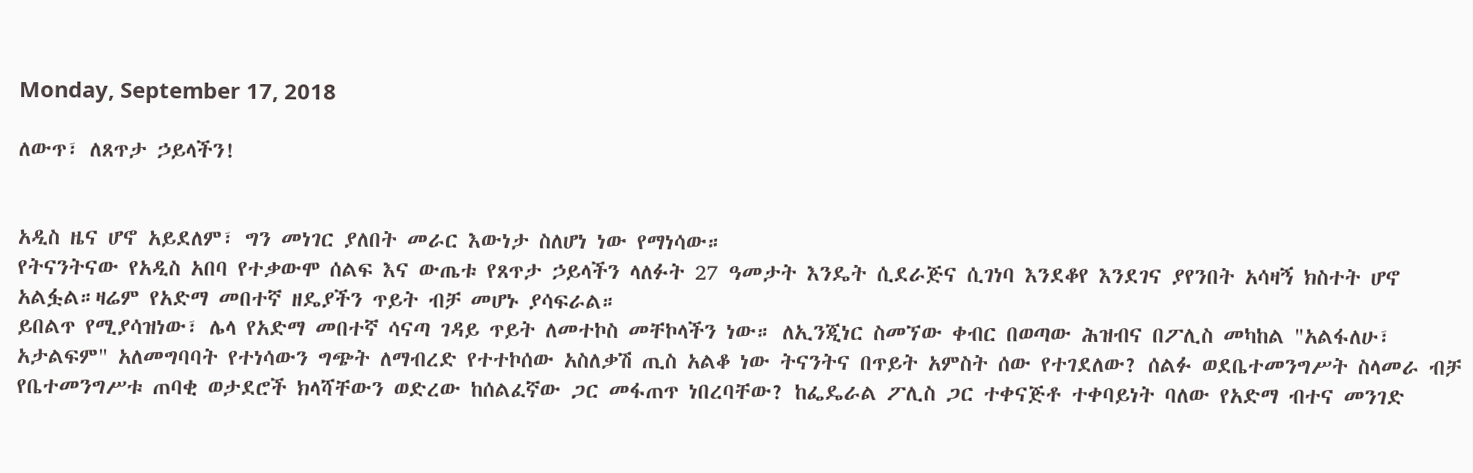Monday, September 17, 2018

ለውጥ፣ ለጸጥታ ኃይላችን!


አዲስ ዜና ሆኖ አይደለም፣ ግን መነገር ያለበት መራር እውነታ ስለሆነ ነው የማነሳው።
የትናንትናው የአዲስ አበባ የተቃውሞ ሰልፍ እና ውጤቱ የጸጥታ ኃይላችን ላለፉት 27 ዓመታት እንዴት ሲደራጅና ሲገነባ እንደቆየ እንደገና ያየንበት አሳዛኝ ክስተት ሆኖ አልፏል።ዛሬም የአድማ መበተኛ ዘዴያችን ጥይት ብቻ መሆኑ ያሳፍራል።
ይበልጥ የሚያሳዝነው፣ ሌላ የአድማ መበተኛ ሳናጣ ገዳይ ጥይት ለመተኮስ መቸኮላችን ነው። ለኢንጂነር ስመኘው ቀብር በወጣው ሕዝብና በፖሊስ መካከል "አልፋለሁ፣ አታልፍም" አለመግባባት የተነሳውን ግጭት ለማብረድ የተተኮሰው አስለቃሽ ጢስ አልቆ ነው ትናንትና በጥይት አምስት ሰው የተገደለው? ሰልፉ ወደቤተመንግሥት ስላመራ ብቻ የቤተመንግሥቱ ጠባቂ ወታደሮች ክላሻቸውን ወድረው ከሰልፈኛው ጋር መፋጠጥ ነበረባቸው? ከፌዴራል ፖሊስ ጋር ተቀናጅቶ ተቀባይነት ባለው የአድማ ብተና መንገድ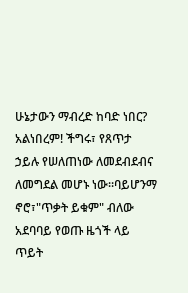ሁኔታውን ማብረድ ከባድ ነበር?
አልነበረም! ችግሩ፣ የጸጥታ ኃይሉ የሠለጠነው ለመደብደብና ለመግደል መሆኑ ነው።ባይሆንማ ኖሮ፣"ጥቃት ይቁም" ብለው አደባባይ የወጡ ዜጎች ላይ ጥይት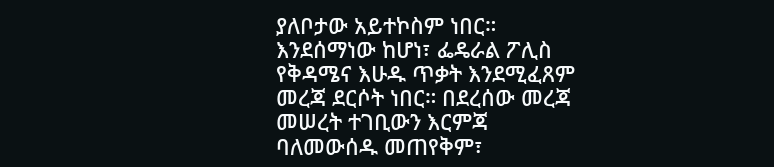ያለቦታው አይተኮስም ነበር። እንደሰማነው ከሆነ፣ ፌዴራል ፖሊስ የቅዳሜና እሁዱ ጥቃት እንደሚፈጸም መረጃ ደርሶት ነበር። በደረሰው መረጃ መሠረት ተገቢውን እርምጃ ባለመውሰዱ መጠየቅም፣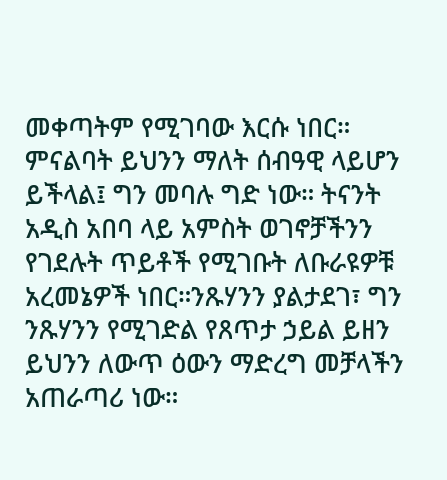መቀጣትም የሚገባው እርሱ ነበር።
ምናልባት ይህንን ማለት ሰብዓዊ ላይሆን ይችላል፤ ግን መባሉ ግድ ነው። ትናንት አዲስ አበባ ላይ አምስት ወገኖቻችንን የገደሉት ጥይቶች የሚገቡት ለቡራዩዎቹ አረመኔዎች ነበር።ንጹሃንን ያልታደገ፣ ግን ንጹሃንን የሚገድል የጸጥታ ኃይል ይዘን ይህንን ለውጥ ዕውን ማድረግ መቻላችን አጠራጣሪ ነው።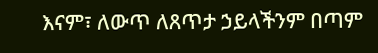እናም፣ ለውጥ ለጸጥታ ኃይላችንም በጣም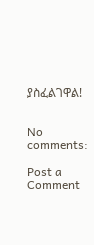ያስፈልገዋል!


No comments:

Post a Comment